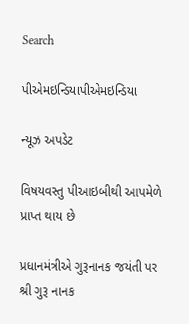Search

પીએમઇન્ડિયાપીએમઇન્ડિયા

ન્યૂઝ અપડેટ

વિષયવસ્તુ પીઆઇબીથી આપમેળે પ્રાપ્ત થાય છે

પ્રધાનમંત્રીએ ગુરૂનાનક જયંતી પર શ્રી ગુરૂ નાનક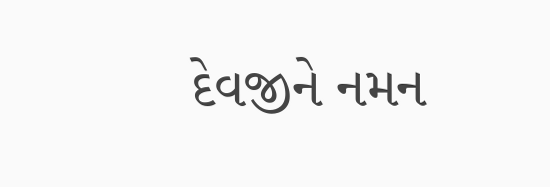દેવજીને નમન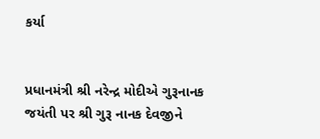કર્યા


પ્રધાનમંત્રી શ્રી નરેન્દ્ર મોદીએ ગુરૂનાનક જયંતી પર શ્રી ગુરૂ નાનક દેવજીને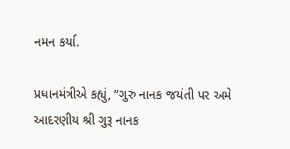નમન કર્યા.

પ્રધાનમંત્રીએ કહ્યું, “ગુરુ નાનક જયંતી પર અમે આદરણીય શ્રી ગુરૂ નાનક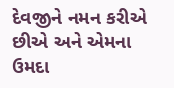દેવજીને નમન કરીએ છીએ અને એમના ઉમદા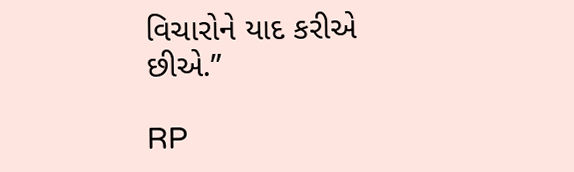વિચારોને યાદ કરીએ છીએ.”

RP